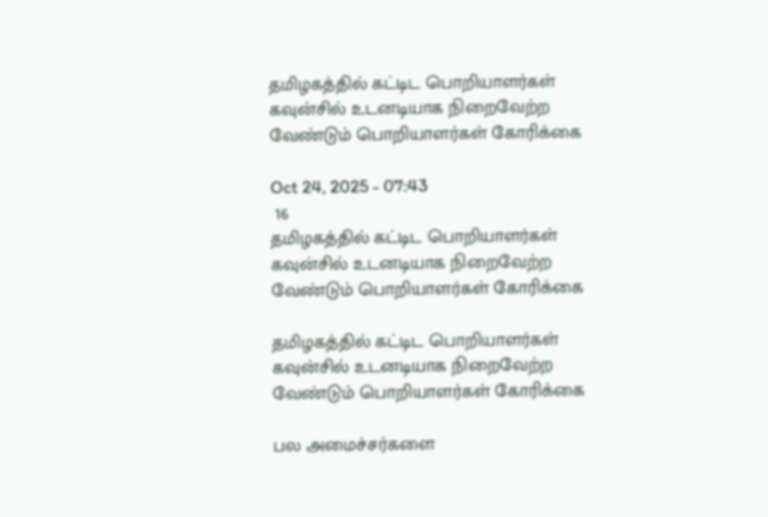தமிழகத்தில் கட்டிட பொறியாளர்கள் கவுன்சில் உடனடியாக நிறைவேற்ற வேண்டும் பொறியாளர்கள் கோரிக்கை

Oct 24, 2025 - 07:43
 16
தமிழகத்தில் கட்டிட பொறியாளர்கள் கவுன்சில் உடனடியாக நிறைவேற்ற வேண்டும் பொறியாளர்கள் கோரிக்கை

தமிழகத்தில் கட்டிட பொறியாளர்கள் கவுன்சில் உடனடியாக நிறைவேற்ற வேண்டும் பொறியாளர்கள் கோரிக்கை

பல அமைச்சர்களை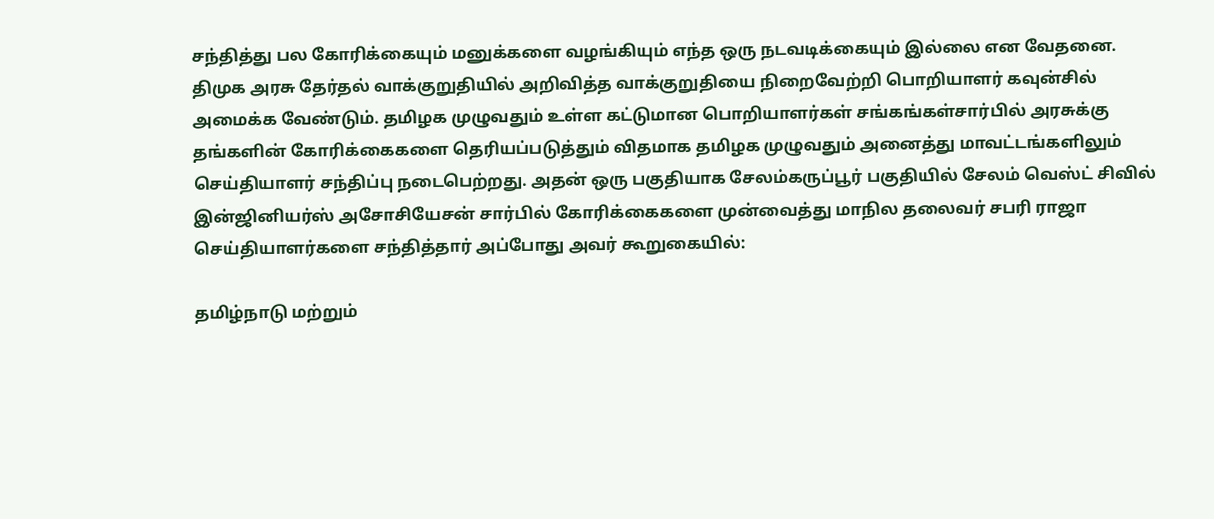சந்தித்து பல கோரிக்கையும் மனுக்களை வழங்கியும் எந்த ஒரு நடவடிக்கையும் இல்லை என வேதனை. திமுக அரசு தேர்தல் வாக்குறுதியில் அறிவித்த வாக்குறுதியை நிறைவேற்றி பொறியாளர் கவுன்சில் அமைக்க வேண்டும். தமிழக முழுவதும் உள்ள கட்டுமான பொறியாளர்கள் சங்கங்கள்சார்பில் அரசுக்கு தங்களின் கோரிக்கைகளை தெரியப்படுத்தும் விதமாக தமிழக முழுவதும் அனைத்து மாவட்டங்களிலும் செய்தியாளர் சந்திப்பு நடைபெற்றது. அதன் ஒரு பகுதியாக சேலம்கருப்பூர் பகுதியில் சேலம் வெஸ்ட் சிவில் இன்ஜினியர்ஸ் அசோசியேசன் சார்பில் கோரிக்கைகளை முன்வைத்து மாநில தலைவர் சபரி ராஜா செய்தியாளர்களை சந்தித்தார் அப்போது அவர் கூறுகையில்:

தமிழ்நாடு மற்றும்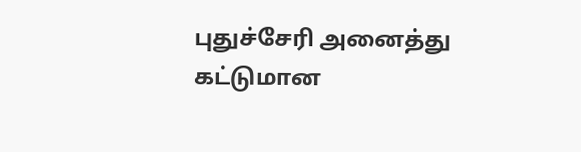புதுச்சேரி அனைத்து கட்டுமான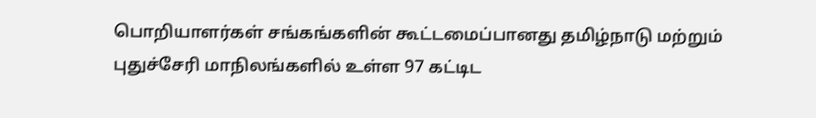பொறியாளர்கள் சங்கங்களின் கூட்டமைப்பானது தமிழ்நாடு மற்றும் புதுச்சேரி மாநிலங்களில் உள்ள 97 கட்டிட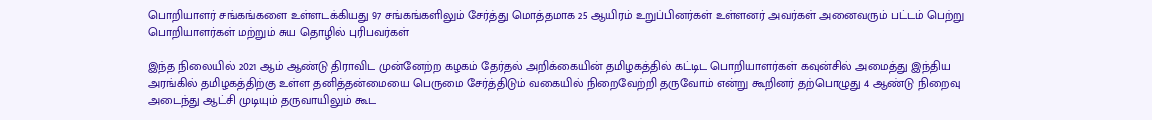பொறியாளர் சங்கங்களை உள்ளடக்கியது 97 சங்கங்களிலும் சேர்த்து மொத்தமாக 25 ஆயிரம் உறுப்பினர்கள் உள்ளனர் அவர்கள் அனைவரும் பட்டம் பெற்று பொறியாளர்கள் மற்றும் சுய தொழில் புரிபவர்கள்

இந்த நிலையில் 2021 ஆம் ஆண்டு திராவிட முன்னேற்ற கழகம் தேர்தல் அறிக்கையின் தமிழகத்தில் கட்டிட பொறியாளர்கள் கவுன்சில் அமைத்து இந்திய அரங்கில் தமிழகத்திற்கு உள்ள தனித்தன்மையை பெருமை சேர்த்திடும் வகையில் நிறைவேற்றி தருவோம் என்று கூறினர் தற்பொழுது 4 ஆண்டு நிறைவு அடைந்து ஆட்சி முடியும் தருவாயிலும் கூட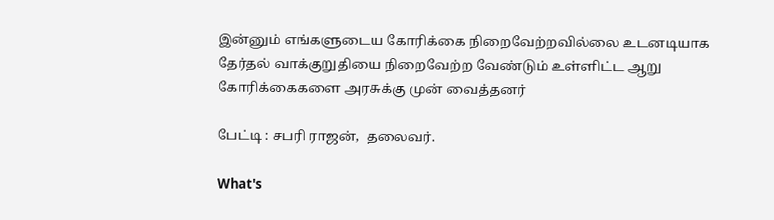இன்னும் எங்களுடைய கோரிக்கை நிறைவேற்றவில்லை உடனடியாக தேர்தல் வாக்குறுதியை நிறைவேற்ற வேண்டும் உள்ளிட்ட ஆறு கோரிக்கைகளை அரசுக்கு முன் வைத்தனர்

பேட்டி : சபரி ராஜன்,  தலைவர்.

What's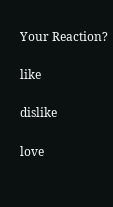Your Reaction?

like

dislike

love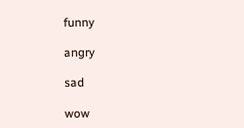funny

angry

sad

wow